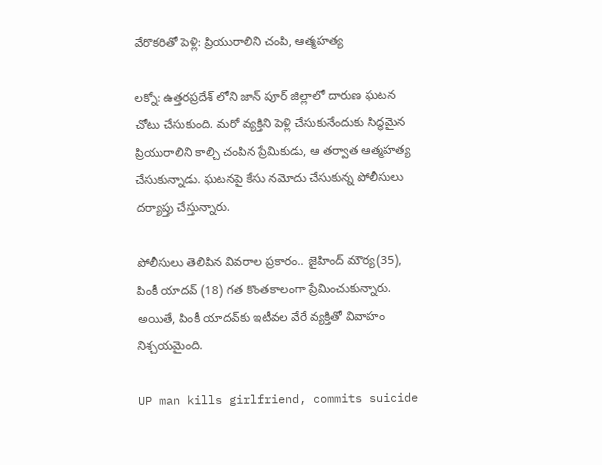వేరొకరితో పెళ్లి: ప్రియురాలిని చంపి, ఆత్మహత్య

లక్నో: ఉత్తరప్రదేశ్ లోని జాన్ పూర్ జిల్లాలో దారుణ ఘటన చోటు చేసుకుంది. మరో వ్యక్తిని పెళ్లి చేసుకునేందుకు సిద్ధమైన ప్రియురాలిని కాల్చి చంపిన ప్రేమికుడు, ఆ తర్వాత ఆత్మహత్య చేసుకున్నాడు. ఘటనపై కేసు నమోదు చేసుకున్న పోలీసులు దర్యాప్తు చేస్తున్నారు.

పోలీసులు తెలిపిన వివరాల ప్రకారం.. జైహింద్ మౌర్య(35), పింకీ యాదవ్ (18) గత కొంతకాలంగా ప్రేమించుకున్నారు. అయితే, పింకీ యాదవ్‌కు ఇటీవల వేరే వ్యక్తితో వివాహం నిశ్చయమైంది.

UP man kills girlfriend, commits suicide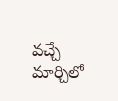వచ్చే మార్చిలో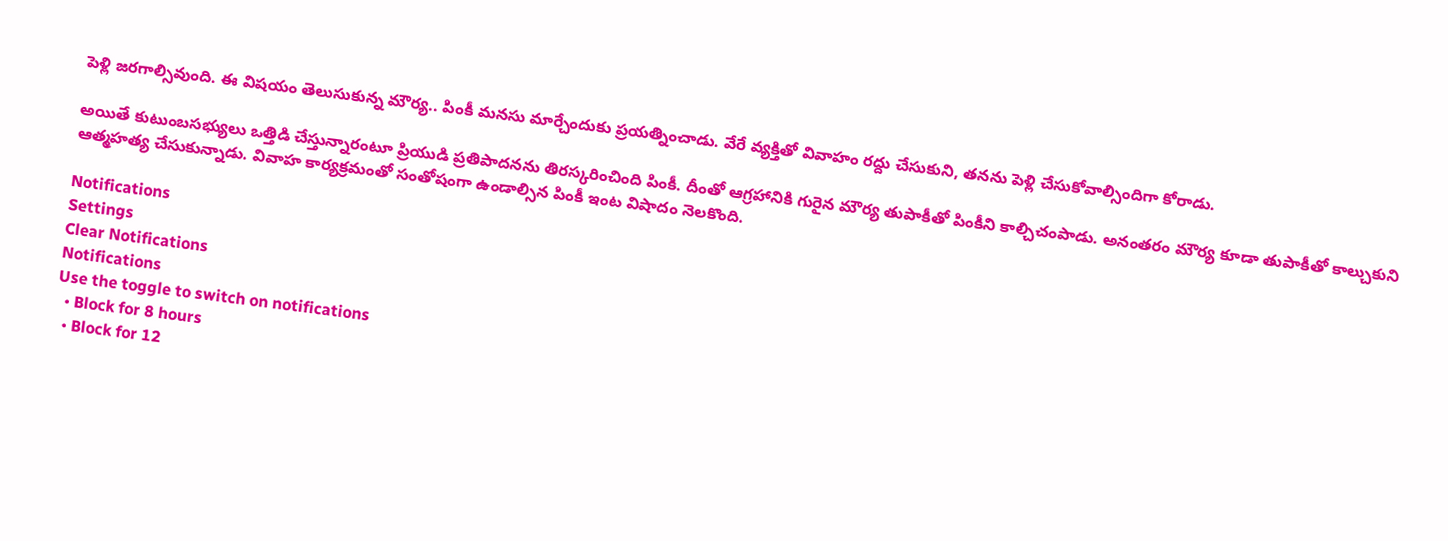పెళ్లి జరగాల్సివుంది. ఈ విషయం తెలుసుకున్న మౌర్య.. పింకీ మనసు మార్చేందుకు ప్రయత్నించాడు. వేరే వ్యక్తితో వివాహం రద్దు చేసుకుని, తనను పెళ్లి చేసుకోవాల్సిందిగా కోరాడు.

అయితే కుటుంబసభ్యులు ఒత్తిడి చేస్తున్నారంటూ ప్రియుడి ప్రతిపాదనను తిరస్కరించింది పింకీ. దీంతో ఆగ్రహానికి గురైన మౌర్య తుపాకీతో పింకీని కాల్చిచంపాడు. అనంతరం మౌర్య కూడా తుపాకీతో కాల్చుకుని ఆత్మహత్య చేసుకున్నాడు. వివాహ కార్యక్రమంతో సంతోషంగా ఉండాల్సిన పింకీ ఇంట విషాదం నెలకొంది.

Notifications
Settings
Clear Notifications
Notifications
Use the toggle to switch on notifications
  • Block for 8 hours
  • Block for 12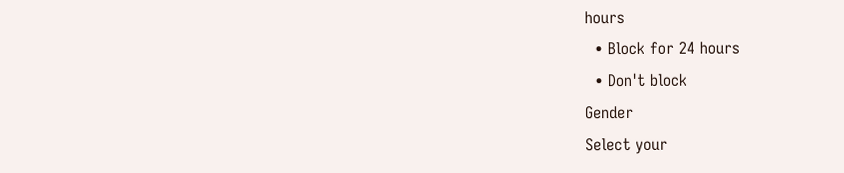hours
  • Block for 24 hours
  • Don't block
Gender
Select your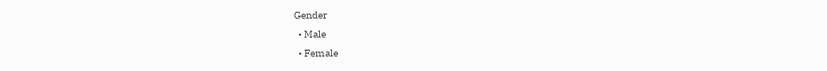Gender
  • Male
  • Female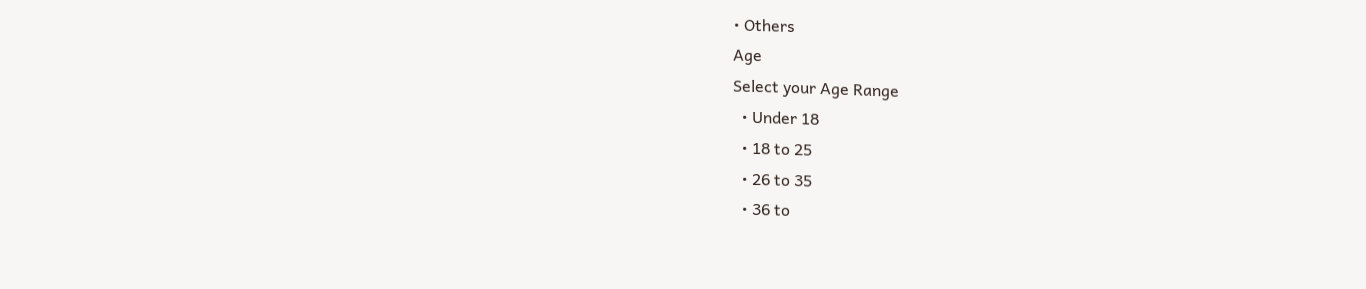• Others
Age
Select your Age Range
  • Under 18
  • 18 to 25
  • 26 to 35
  • 36 to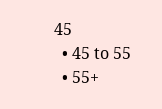45
  • 45 to 55
  • 55+